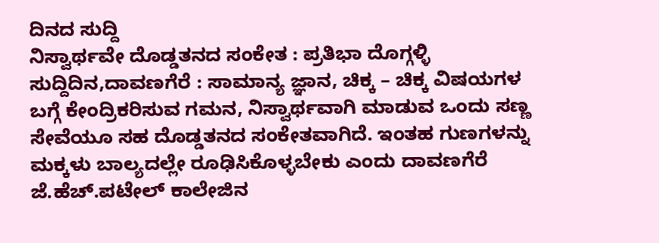ದಿನದ ಸುದ್ದಿ
ನಿಸ್ವಾರ್ಥವೇ ದೊಡ್ಡತನದ ಸಂಕೇತ : ಪ್ರತಿಭಾ ದೊಗ್ಗಳ್ಳಿ
ಸುದ್ದಿದಿನ,ದಾವಣಗೆರೆ : ಸಾಮಾನ್ಯ ಜ್ಞಾನ, ಚಿಕ್ಕ – ಚಿಕ್ಕ ವಿಷಯಗಳ ಬಗ್ಗೆ ಕೇಂದ್ರಿಕರಿಸುವ ಗಮನ, ನಿಸ್ವಾರ್ಥವಾಗಿ ಮಾಡುವ ಒಂದು ಸಣ್ಣ ಸೇವೆಯೂ ಸಹ ದೊಡ್ಡತನದ ಸಂಕೇತವಾಗಿದೆ. ಇಂತಹ ಗುಣಗಳನ್ನು ಮಕ್ಕಳು ಬಾಲ್ಯದಲ್ಲೇ ರೂಢಿಸಿಕೊಳ್ಳಬೇಕು ಎಂದು ದಾವಣಗೆರೆ ಜೆ.ಹೆಚ್.ಪಟೇಲ್ ಕಾಲೇಜಿನ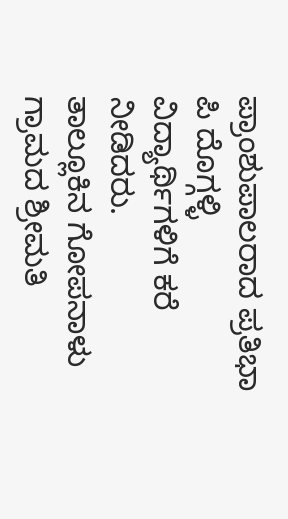ಪ್ರಾಂಶುಪಾಲರಾದ ಪ್ರತಿಭಾ ಪಿ ದೊಗ್ಗಳ್ಳಿ ವಿದ್ಯಾರ್ಥಿಗಳಿಗೆ ಕರೆ ನೀಡಿದರು.
ತಾಲ್ಲೂಕಿನ ಗೋಪನಾಳು ಗ್ರಾಮದ ಶ್ರೀಮತಿ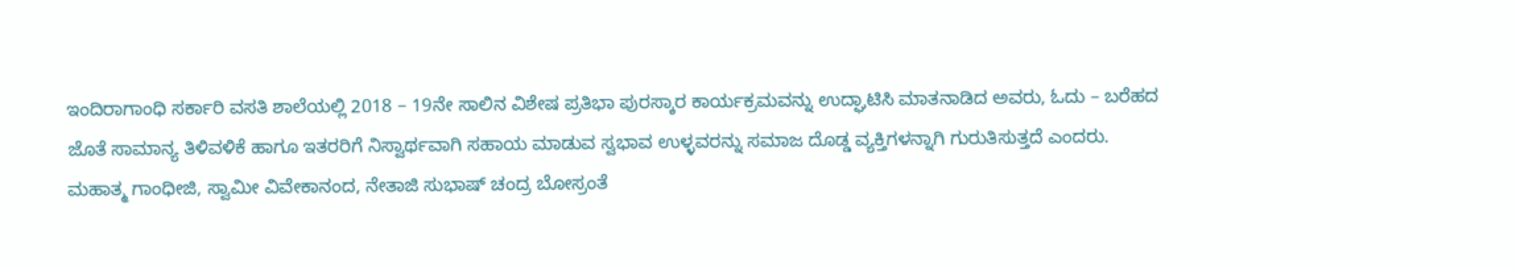ಇಂದಿರಾಗಾಂಧಿ ಸರ್ಕಾರಿ ವಸತಿ ಶಾಲೆಯಲ್ಲಿ 2018 – 19ನೇ ಸಾಲಿನ ವಿಶೇಷ ಪ್ರತಿಭಾ ಪುರಸ್ಕಾರ ಕಾರ್ಯಕ್ರಮವನ್ನು ಉದ್ಘಾಟಿಸಿ ಮಾತನಾಡಿದ ಅವರು, ಓದು – ಬರೆಹದ ಜೊತೆ ಸಾಮಾನ್ಯ ತಿಳಿವಳಿಕೆ ಹಾಗೂ ಇತರರಿಗೆ ನಿಸ್ವಾರ್ಥವಾಗಿ ಸಹಾಯ ಮಾಡುವ ಸ್ವಭಾವ ಉಳ್ಳವರನ್ನು ಸಮಾಜ ದೊಡ್ಡ ವ್ಯಕ್ತಿಗಳನ್ನಾಗಿ ಗುರುತಿಸುತ್ತದೆ ಎಂದರು.
ಮಹಾತ್ಮ ಗಾಂಧೀಜಿ, ಸ್ವಾಮೀ ವಿವೇಕಾನಂದ, ನೇತಾಜಿ ಸುಭಾಷ್ ಚಂದ್ರ ಬೋಸ್ರಂತೆ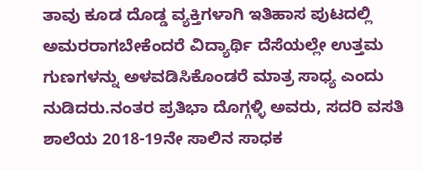ತಾವು ಕೂಡ ದೊಡ್ಡ ವ್ಯಕ್ತಿಗಳಾಗಿ ಇತಿಹಾಸ ಪುಟದಲ್ಲಿ ಅಮರರಾಗಬೇಕೆಂದರೆ ವಿದ್ಯಾರ್ಥಿ ದೆಸೆಯಲ್ಲೇ ಉತ್ತಮ ಗುಣಗಳನ್ನು ಅಳವಡಿಸಿಕೊಂಡರೆ ಮಾತ್ರ ಸಾಧ್ಯ ಎಂದು ನುಡಿದರು.ನಂತರ ಪ್ರತಿಭಾ ದೊಗ್ಗಳ್ಳಿ ಅವರು, ಸದರಿ ವಸತಿ ಶಾಲೆಯ 2018-19ನೇ ಸಾಲಿನ ಸಾಧಕ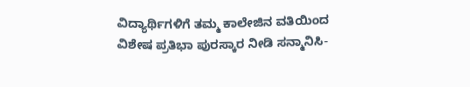ವಿದ್ಯಾರ್ಥಿಗಳಿಗೆ ತಮ್ಮ ಕಾಲೇಜಿನ ವತಿಯಿಂದ ವಿಶೇಷ ಪ್ರತಿಭಾ ಪುರಸ್ಕಾರ ನೀಡಿ ಸನ್ಮಾನಿಸಿ-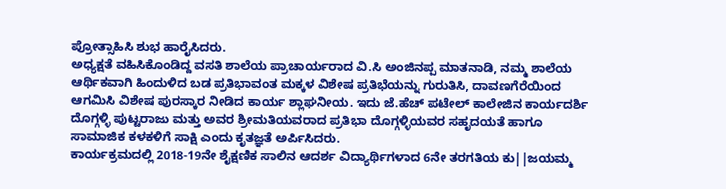ಪ್ರೋತ್ಸಾಹಿಸಿ ಶುಭ ಹಾರೈಸಿದರು.
ಅಧ್ಯಕ್ಷತೆ ವಹಿಸಿಕೊಂಡಿದ್ದ ವಸತಿ ಶಾಲೆಯ ಪ್ರಾಚಾರ್ಯರಾದ ವಿ.ಸಿ ಅಂಜಿನಪ್ಪ ಮಾತನಾಡಿ, ನಮ್ಮ ಶಾಲೆಯ ಆರ್ಥಿಕವಾಗಿ ಹಿಂದುಳಿದ ಬಡ ಪ್ರತಿಭಾವಂತ ಮಕ್ಕಳ ವಿಶೇಷ ಪ್ರತಿಭೆಯನ್ನು ಗುರುತಿಸಿ, ದಾವಣಗೆರೆಯಿಂದ ಆಗಮಿಸಿ ವಿಶೇಷ ಪುರಸ್ಕಾರ ನೀಡಿದ ಕಾರ್ಯ ಶ್ಲಾಘನೀಯ. ಇದು ಜೆ.ಹೆಚ್ ಪಟೇಲ್ ಕಾಲೇಜಿನ ಕಾರ್ಯದರ್ಶಿ ದೊಗ್ಗಳ್ಳಿ ಪುಟ್ಟರಾಜು ಮತ್ತು ಅವರ ಶ್ರೀಮತಿಯವರಾದ ಪ್ರತಿಭಾ ದೊಗ್ಗಳ್ಳಿಯವರ ಸಹೃದಯತೆ ಹಾಗೂ ಸಾಮಾಜಿಕ ಕಳಕಳಿಗೆ ಸಾಕ್ಷಿ ಎಂದು ಕೃತಜ್ಞತೆ ಅರ್ಪಿಸಿದರು.
ಕಾರ್ಯಕ್ರಮದಲ್ಲಿ 2018-19ನೇ ಶೈಕ್ಷಣಿಕ ಸಾಲಿನ ಆದರ್ಶ ವಿದ್ಯಾರ್ಥಿಗಳಾದ 6ನೇ ತರಗತಿಯ ಕು||ಜಯಮ್ಮ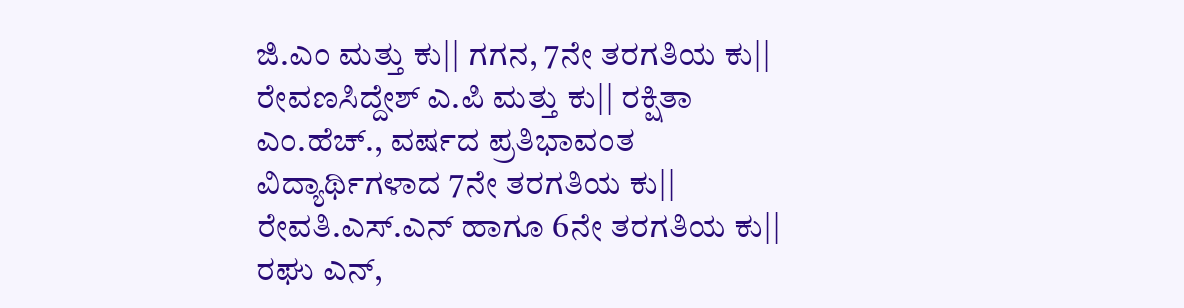ಜಿ.ಎಂ ಮತ್ತು ಕು|| ಗಗನ, 7ನೇ ತರಗತಿಯ ಕು|| ರೇವಣಸಿದ್ದೇಶ್ ಎ.ಪಿ ಮತ್ತು ಕು|| ರಕ್ಷಿತಾ ಎಂ.ಹೆಚ್., ವರ್ಷದ ಪ್ರತಿಭಾವಂತ ವಿದ್ಯಾರ್ಥಿಗಳಾದ 7ನೇ ತರಗತಿಯ ಕು|| ರೇವತಿ.ಎಸ್.ಎನ್ ಹಾಗೂ 6ನೇ ತರಗತಿಯ ಕು|| ರಘು ಎನ್,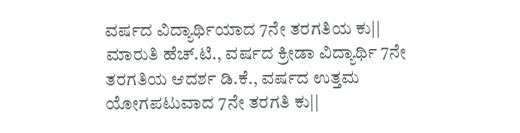ವರ್ಷದ ವಿದ್ಯಾರ್ಥಿಯಾದ 7ನೇ ತರಗತಿಯ ಕು|| ಮಾರುತಿ ಹೆಚ್.ಟಿ., ವರ್ಷದ ಕ್ರೀಡಾ ವಿದ್ಯಾರ್ಥಿ 7ನೇ ತರಗತಿಯ ಆದರ್ಶ ಡಿ.ಕೆ., ವರ್ಷದ ಉತ್ತಮ ಯೋಗಪಟುವಾದ 7ನೇ ತರಗತಿ ಕು||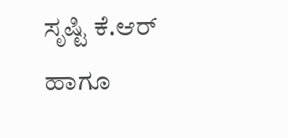ಸೃಷ್ಟಿ ಕೆ.ಆರ್ ಹಾಗೂ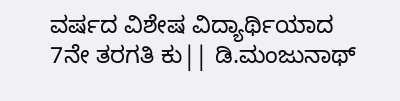ವರ್ಷದ ವಿಶೇಷ ವಿದ್ಯಾರ್ಥಿಯಾದ
7ನೇ ತರಗತಿ ಕು|| ಡಿ.ಮಂಜುನಾಥ್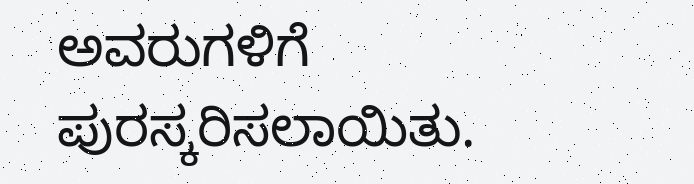ಅವರುಗಳಿಗೆ ಪುರಸ್ಕರಿಸಲಾಯಿತು.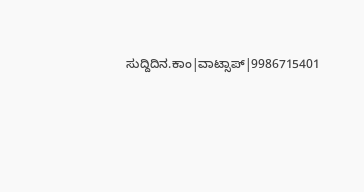ಸುದ್ದಿದಿನ.ಕಾಂ|ವಾಟ್ಸಾಪ್|9986715401